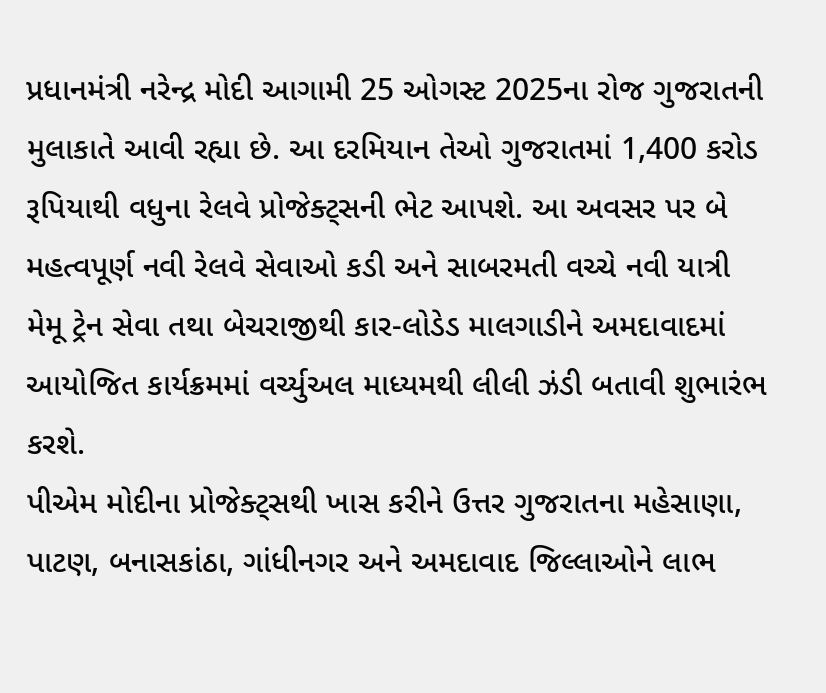પ્રધાનમંત્રી નરેન્દ્ર મોદી આગામી 25 ઓગસ્ટ 2025ના રોજ ગુજરાતની મુલાકાતે આવી રહ્યા છે. આ દરમિયાન તેઓ ગુજરાતમાં 1,400 કરોડ રૂપિયાથી વધુના રેલવે પ્રોજેક્ટ્સની ભેટ આપશે. આ અવસર પર બે મહત્વપૂર્ણ નવી રેલવે સેવાઓ કડી અને સાબરમતી વચ્ચે નવી યાત્રી મેમૂ ટ્રેન સેવા તથા બેચરાજીથી કાર-લોડેડ માલગાડીને અમદાવાદમાં આયોજિત કાર્યક્રમમાં વર્ચ્યુઅલ માધ્યમથી લીલી ઝંડી બતાવી શુભારંભ કરશે.
પીએમ મોદીના પ્રોજેક્ટ્સથી ખાસ કરીને ઉત્તર ગુજરાતના મહેસાણા, પાટણ, બનાસકાંઠા, ગાંધીનગર અને અમદાવાદ જિલ્લાઓને લાભ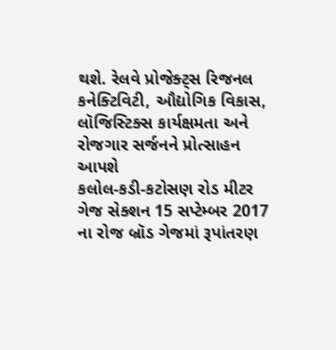થશે. રેલવે પ્રોજેક્ટ્સ રિજનલ કનેક્ટિવિટી, ઔદ્યોગિક વિકાસ, લૉજિસ્ટિક્સ કાર્યક્ષમતા અને રોજગાર સર્જનને પ્રોત્સાહન આપશે
કલોલ-કડી-કટોસણ રોડ મીટર ગેજ સેક્શન 15 સપ્ટેમ્બર 2017 ના રોજ બ્રૉડ ગેજમાં રૂપાંતરણ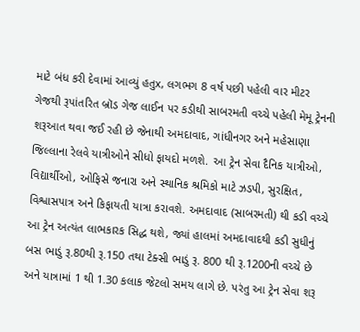માટે બંધ કરી દેવામાં આવ્યું હતુx, લગભગ 8 વર્ષ પછી પહેલી વાર મીટર ગેજથી રૂપાંતરિત બ્રૉડ ગેજ લાઈન પર કડીથી સાબરમતી વચ્ચે પહેલી મેમૂ ટ્રેનની શરૂઆત થવા જઈ રહી છે જેનાથી અમદાવાદ, ગાંધીનગર અને મહેસાણા જિલ્લાના રેલવે યાત્રીઓને સીધો ફાયદો મળશે. આ ટ્રેન સેવા દૈનિક યાત્રીઓ, વિદ્યાર્થીઓ, ઓફિસે જનારા અને સ્થાનિક શ્રમિકો માટે ઝડપી, સુરક્ષિત, વિશ્વાસપાત્ર અને કિફાયતી યાત્રા કરાવશે. અમદાવાદ (સાબરમતી) થી કડી વચ્ચે આ ટ્રેન અત્યંત લાભકારક સિદ્ધ થશે, જ્યાં હાલમાં અમદાવાદથી કડી સુધીનું બસ ભાડું રૂ.80થી રૂ.150 તથા ટેક્સી ભાડું રૂ. 800 થી રૂ.1200ની વચ્ચે છે અને યાત્રામાં 1 થી 1.30 કલાક જેટલો સમય લાગે છે. પરંતુ આ ટ્રેન સેવા શરૂ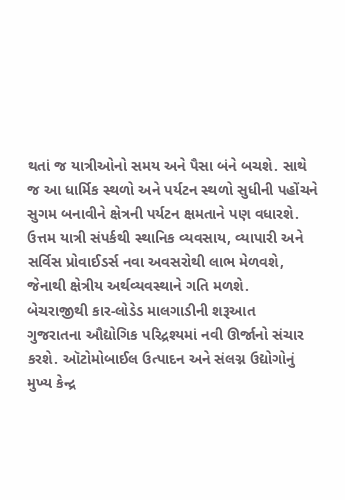થતાં જ યાત્રીઓનો સમય અને પૈસા બંને બચશે. સાથે જ આ ધાર્મિક સ્થળો અને પર્યટન સ્થળો સુધીની પહોંચને સુગમ બનાવીને ક્ષેત્રની પર્યટન ક્ષમતાને પણ વધારશે. ઉત્તમ યાત્રી સંપર્કથી સ્થાનિક વ્યવસાય, વ્યાપારી અને સર્વિસ પ્રોવાઈડર્સ નવા અવસરોથી લાભ મેળવશે, જેનાથી ક્ષેત્રીય અર્થવ્યવસ્થાને ગતિ મળશે.
બેચરાજીથી કાર-લોડેડ માલગાડીની શરૂઆત
ગુજરાતના ઔદ્યોગિક પરિદ્રશ્યમાં નવી ઊર્જાનો સંચાર કરશે. ઑટોમોબાઈલ ઉત્પાદન અને સંલગ્ન ઉદ્યોગોનું મુખ્ય કેન્દ્ર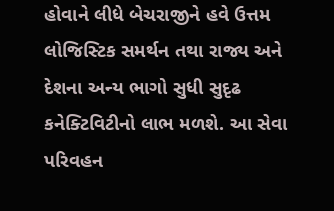હોવાને લીધે બેચરાજીને હવે ઉત્તમ લોજિસ્ટિક સમર્થન તથા રાજ્ય અને દેશના અન્ય ભાગો સુધી સુદૃઢ કનેક્ટિવિટીનો લાભ મળશે. આ સેવા પરિવહન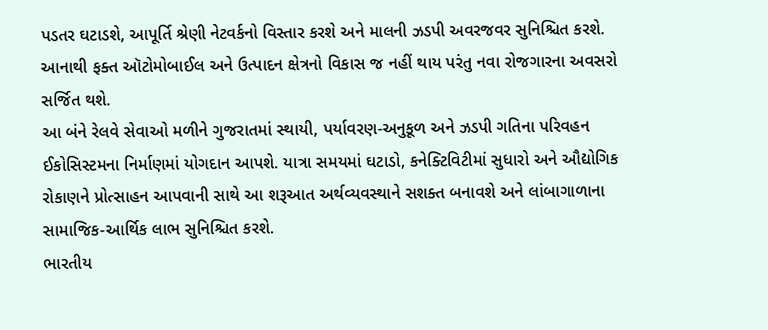પડતર ઘટાડશે, આપૂર્તિ શ્રેણી નેટવર્કનો વિસ્તાર કરશે અને માલની ઝડપી અવરજવર સુનિશ્ચિત કરશે. આનાથી ફક્ત ઑટોમોબાઈલ અને ઉત્પાદન ક્ષેત્રનો વિકાસ જ નહીં થાય પરંતુ નવા રોજગારના અવસરો સર્જિત થશે.
આ બંને રેલવે સેવાઓ મળીને ગુજરાતમાં સ્થાયી, પર્યાવરણ-અનુકૂળ અને ઝડપી ગતિના પરિવહન ઈકોસિસ્ટમના નિર્માણમાં યોગદાન આપશે. યાત્રા સમયમાં ઘટાડો, કનેક્ટિવિટીમાં સુધારો અને ઔદ્યોગિક રોકાણને પ્રોત્સાહન આપવાની સાથે આ શરૂઆત અર્થવ્યવસ્થાને સશક્ત બનાવશે અને લાંબાગાળાના સામાજિક-આર્થિક લાભ સુનિશ્ચિત કરશે.
ભારતીય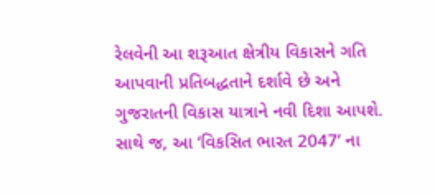રેલવેની આ શરૂઆત ક્ષેત્રીય વિકાસને ગતિ આપવાની પ્રતિબદ્ધતાને દર્શાવે છે અને ગુજરાતની વિકાસ યાત્રાને નવી દિશા આપશે. સાથે જ, આ ‘વિકસિત ભારત 2047’ ના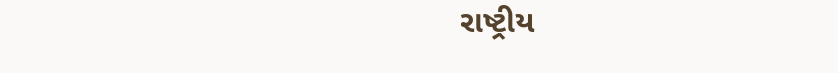રાષ્ટ્રીય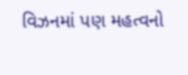વિઝનમાં પણ મહત્વનો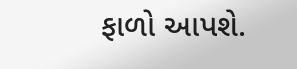ફાળો આપશે.